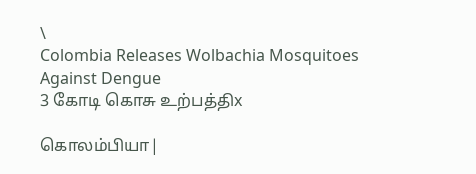\
Colombia Releases Wolbachia Mosquitoes Against Dengue
3 கோடி கொசு உற்பத்திx

கொலம்பியா|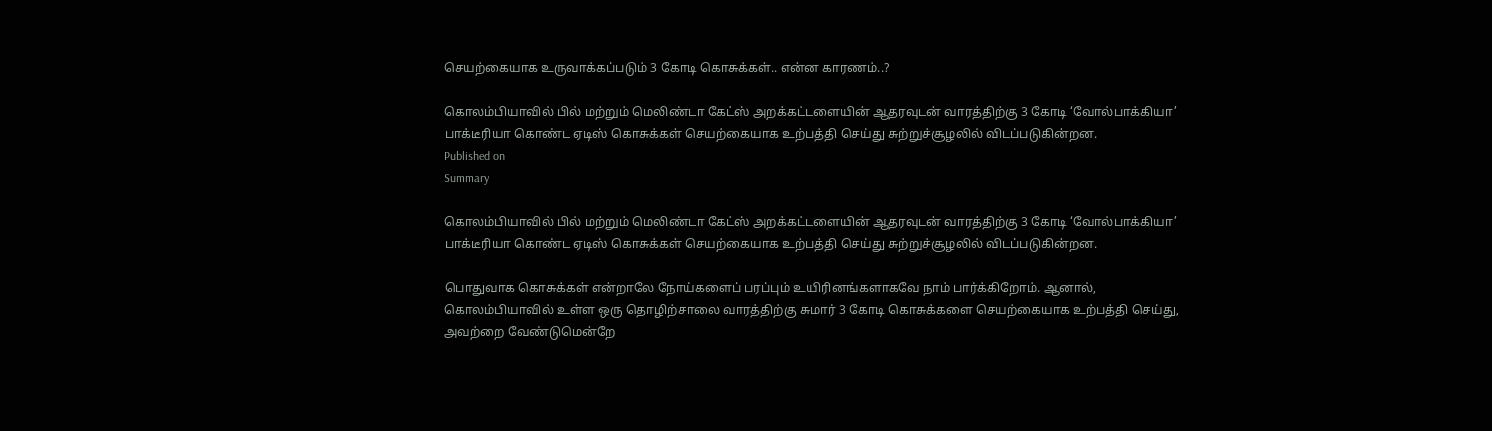செயற்கையாக உருவாக்கப்படும் 3 கோடி கொசுக்கள்.. என்ன காரணம்..?

கொலம்பியாவில் பில் மற்றும் மெலிண்டா கேட்ஸ் அறக்கட்டளையின் ஆதரவுடன் வாரத்திற்கு 3 கோடி ‘வோல்பாக்கியா’ பாக்டீரியா கொண்ட ஏடிஸ் கொசுக்கள் செயற்கையாக உற்பத்தி செய்து சுற்றுச்சூழலில் விடப்படுகின்றன.
Published on
Summary

கொலம்பியாவில் பில் மற்றும் மெலிண்டா கேட்ஸ் அறக்கட்டளையின் ஆதரவுடன் வாரத்திற்கு 3 கோடி ‘வோல்பாக்கியா’ பாக்டீரியா கொண்ட ஏடிஸ் கொசுக்கள் செயற்கையாக உற்பத்தி செய்து சுற்றுச்சூழலில் விடப்படுகின்றன.

பொதுவாக கொசுக்கள் என்றாலே நோய்களைப் பரப்பும் உயிரினங்களாகவே நாம் பார்க்கிறோம். ஆனால், கொலம்பியாவில் உள்ள ஒரு தொழிற்சாலை வாரத்திற்கு சுமார் 3 கோடி கொசுக்களை செயற்கையாக உற்பத்தி செய்து, அவற்றை வேண்டுமென்றே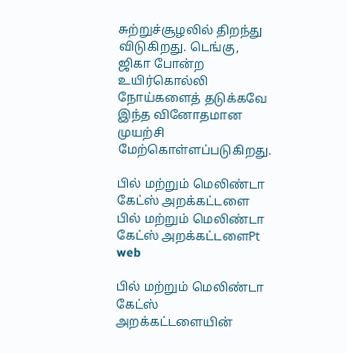சுற்றுச்சூழலில் திறந்து விடுகிறது. டெங்கு, ஜிகா போன்ற உயிர்கொல்லி நோய்களைத் தடுக்கவே இந்த வினோதமான முயற்சி மேற்கொள்ளப்படுகிறது.

பில் மற்றும் மெலிண்டா கேட்ஸ் அறக்கட்டளை
பில் மற்றும் மெலிண்டா கேட்ஸ் அறக்கட்டளைPt web

பில் மற்றும் மெலிண்டா கேட்ஸ் அறக்கட்டளையின்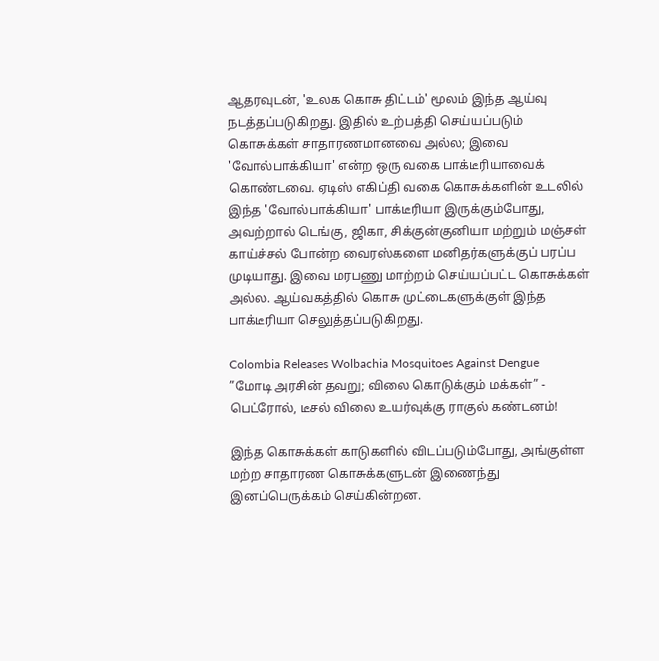ஆதரவுடன், 'உலக கொசு திட்டம்' மூலம் இந்த ஆய்வு நடத்தப்படுகிறது. இதில் உற்பத்தி செய்யப்படும் கொசுக்கள் சாதாரணமானவை அல்ல; இவை 'வோல்பாக்கியா' என்ற ஒரு வகை பாக்டீரியாவைக் கொண்டவை. ஏடிஸ் எகிப்தி வகை கொசுக்களின் உடலில் இந்த 'வோல்பாக்கியா' பாக்டீரியா இருக்கும்போது, அவற்றால் டெங்கு, ஜிகா, சிக்குன்குனியா மற்றும் மஞ்சள் காய்ச்சல் போன்ற வைரஸ்களை மனிதர்களுக்குப் பரப்ப முடியாது. இவை மரபணு மாற்றம் செய்யப்பட்ட கொசுக்கள் அல்ல. ஆய்வகத்தில் கொசு முட்டைகளுக்குள் இந்த பாக்டீரியா செலுத்தப்படுகிறது.

Colombia Releases Wolbachia Mosquitoes Against Dengue
”மோடி அரசின் தவறு; விலை கொடுக்கும் மக்கள்” - பெட்ரோல், டீசல் விலை உயர்வுக்கு ராகுல் கண்டனம்!

இந்த கொசுக்கள் காடுகளில் விடப்படும்போது, அங்குள்ள மற்ற சாதாரண கொசுக்களுடன் இணைந்து இனப்பெருக்கம் செய்கின்றன.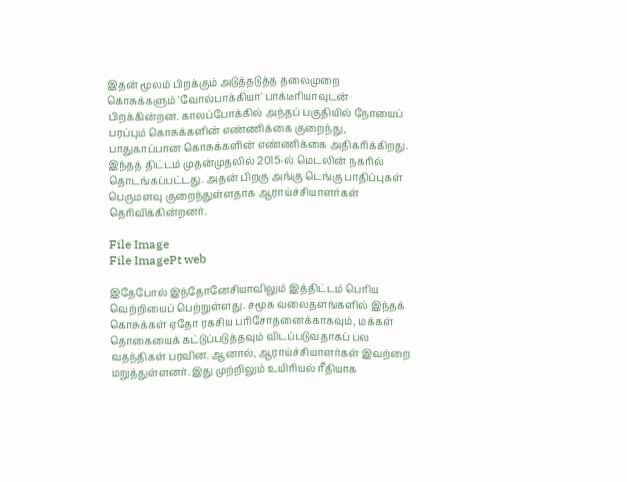இதன் மூலம் பிறக்கும் அடுத்தடுத்த தலைமுறை கொசுக்களும் 'வோல்பாக்கியா' பாக்டீரியாவுடன் பிறக்கின்றன. காலப்போக்கில் அந்தப் பகுதியில் நோயைப் பரப்பும் கொசுக்களின் எண்ணிக்கை குறைந்து, பாதுகாப்பான கொசுக்களின் எண்ணிக்கை அதிகரிக்கிறது. இந்தத் திட்டம் முதன்முதலில் 2015-ல் மெடலின் நகரில் தொடங்கப்பட்டது. அதன் பிறகு அங்கு டெங்கு பாதிப்புகள் பெருமளவு குறைந்துள்ளதாக ஆராய்ச்சியாளர்கள் தெரிவிக்கின்றனர்.

File Image
File ImagePt web

இதேபோல் இந்தோனேசியாவிலும் இத்திட்டம் பெரிய வெற்றியைப் பெற்றுள்ளது. சமூக வலைதளங்களில் இந்தக் கொசுக்கள் ஏதோ ரகசிய பரிசோதனைக்காகவும், மக்கள் தொகையைக் கட்டுப்படுத்தவும் விடப்படுவதாகப் பல வதந்திகள் பரவின. ஆனால், ஆராய்ச்சியாளர்கள் இவற்றை மறுத்துள்ளனர். இது முற்றிலும் உயிரியல் ரீதியாக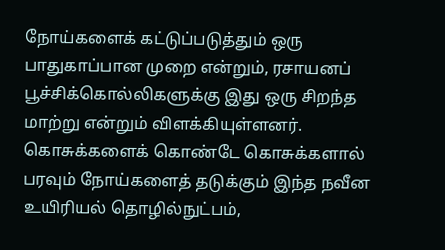நோய்களைக் கட்டுப்படுத்தும் ஒரு பாதுகாப்பான முறை என்றும், ரசாயனப் பூச்சிக்கொல்லிகளுக்கு இது ஒரு சிறந்த மாற்று என்றும் விளக்கியுள்ளனர். கொசுக்களைக் கொண்டே கொசுக்களால் பரவும் நோய்களைத் தடுக்கும் இந்த நவீன உயிரியல் தொழில்நுட்பம்,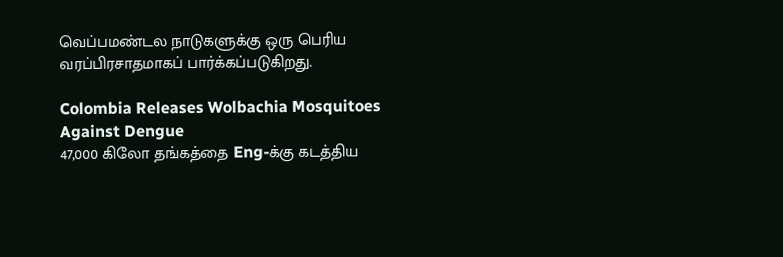வெப்பமண்டல நாடுகளுக்கு ஒரு பெரிய வரப்பிரசாதமாகப் பார்க்கப்படுகிறது.

Colombia Releases Wolbachia Mosquitoes Against Dengue
47,000 கிலோ தங்கத்தை Eng-க்கு கடத்திய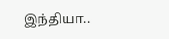இந்தியா..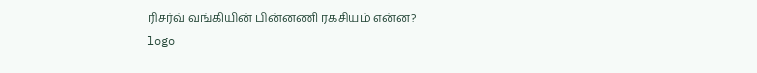ரிசர்வ் வங்கியின் பின்னணி ரகசியம் என்ன?
logo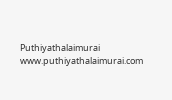Puthiyathalaimurai
www.puthiyathalaimurai.com